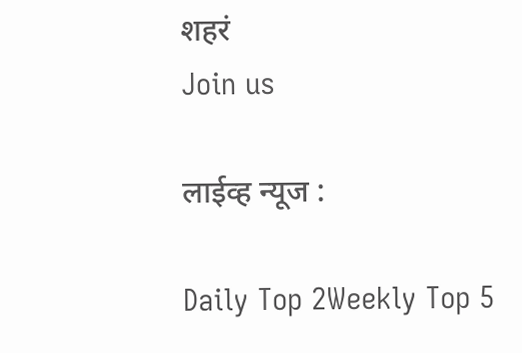शहरं
Join us

लाईव्ह न्यूज :

Daily Top 2Weekly Top 5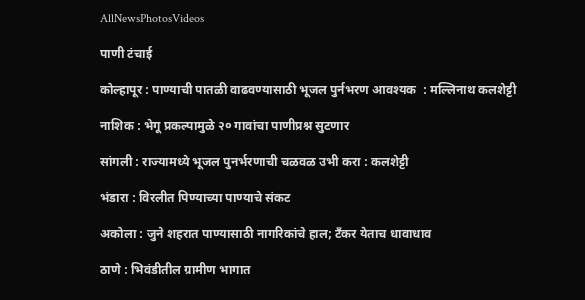AllNewsPhotosVideos

पाणी टंचाई

कोल्हापूर : पाण्याची पातळी वाढवण्यासाठी भूजल पुर्नभरण आवश्यक  : मल्लिनाथ कलशेट्टी

नाशिक : भेगू प्रकल्पामुळे २० गावांचा पाणीप्रश्न सुटणार

सांगली : राज्यामध्ये भूजल पुनर्भरणाची चळवळ उभी करा : कलशेट्टी

भंडारा : विरलीत पिण्याच्या पाण्याचे संकट

अकोला : जुने शहरात पाण्यासाठी नागरिकांचे हाल; टॅंकर येताच धावाधाव

ठाणे : भिवंडीतील ग्रामीण भागात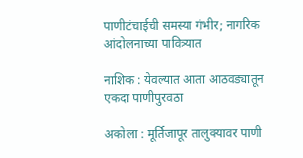पाणीटंचाईची समस्या गंभीर; नागरिक आंदोलनाच्या पावित्र्यात

नाशिक : येवल्यात आता आठवड्यातून एकदा पाणीपुरवठा

अकोला : मूर्तिजापूर तालुक्यावर पाणी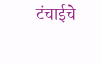टंचाईचे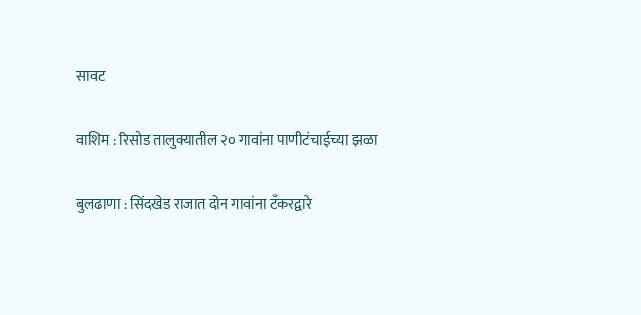सावट

वाशिम : रिसोड तालुक्यातील २० गावांना पाणीटंचाईच्या झळा

बुलढाणा : सिंदखेड राजात दोन गावांना टँकरद्वारे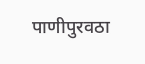पाणीपुरवठा